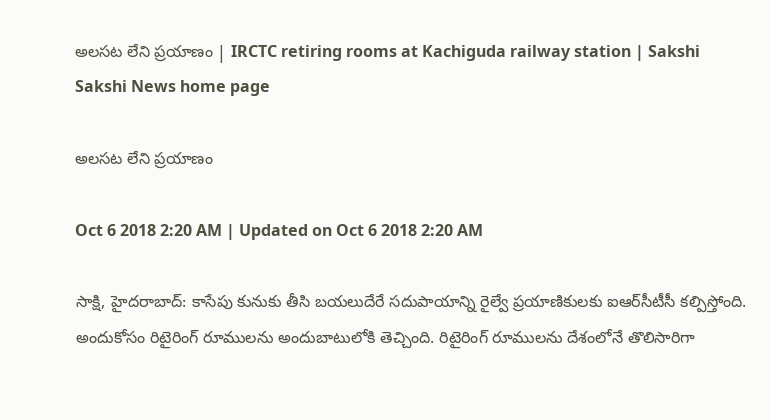అలసట లేని ప్రయాణం | IRCTC retiring rooms at Kachiguda railway station | Sakshi
Sakshi News home page

అలసట లేని ప్రయాణం

Oct 6 2018 2:20 AM | Updated on Oct 6 2018 2:20 AM

సాక్షి, హైదరాబాద్‌: కాసేపు కునుకు తీసి బయలుదేరే సదుపాయాన్ని రైల్వే ప్రయాణికులకు ఐఆర్‌సీటీసీ కల్పిస్తోంది. అందుకోసం రిటైరింగ్‌ రూములను అందుబాటులోకి తెచ్చింది. రిటైరింగ్‌ రూములను దేశంలోనే తొలిసారిగా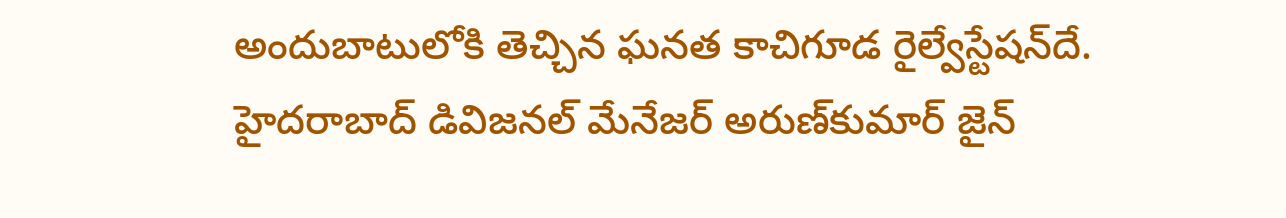అందుబాటులోకి తెచ్చిన ఘనత కాచిగూడ రైల్వేస్టేషన్‌దే. హైదరాబాద్‌ డివిజనల్‌ మేనేజర్‌ అరుణ్‌కుమార్‌ జైన్‌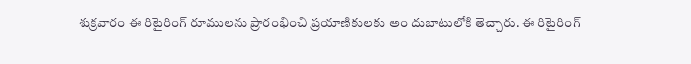శుక్రవారం ఈ రిటైరింగ్‌ రూములను ప్రారంభించి ప్రయాణికులకు అం దుబాటులోకి తెచ్చారు. ఈ రిటైరింగ్‌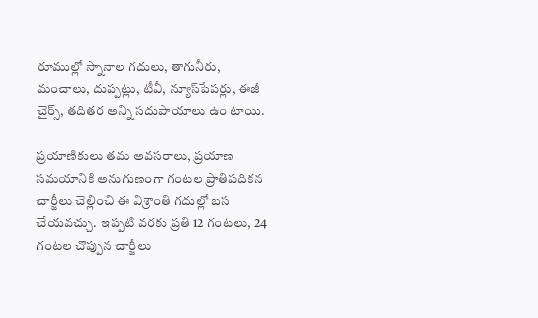రూముల్లో స్నానాల గదులు, తాగునీరు, మంచాలు, దుప్పట్లు, టీవీ, న్యూస్‌పేపర్లు, ఈజీ చైర్స్, తదితర అన్ని సదుపాయాలు ఉం టాయి.

ప్రయాణికులు తమ అవసరాలు, ప్రయాణ సమయానికి అనుగుణంగా గంటల ప్రాతిపదికన చార్జీలు చెల్లించి ఈ విశ్రాంతి గదుల్లో బస చేయవచ్చు.  ఇప్పటి వరకు ప్రతి 12 గంటలు, 24 గంటల చొప్పున చార్జీలు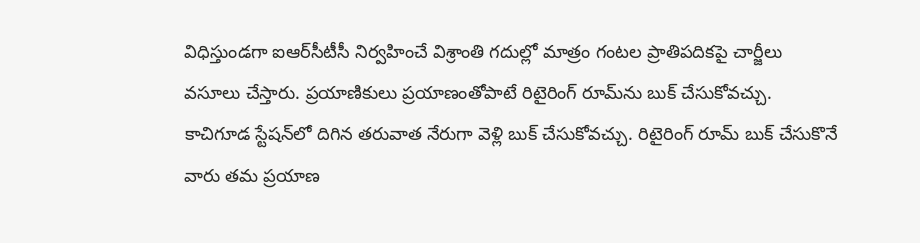విధిస్తుండగా ఐఆర్‌సీటీసీ నిర్వహించే విశ్రాంతి గదుల్లో మాత్రం గంటల ప్రాతిపదికపై చార్జీలు వసూలు చేస్తారు. ప్రయాణికులు ప్రయాణంతోపాటే రిటైరింగ్‌ రూమ్‌ను బుక్‌ చేసుకోవచ్చు.  కాచిగూడ స్టేషన్‌లో దిగిన తరువాత నేరుగా వెళ్లి బుక్‌ చేసుకోవచ్చు. రిటైరింగ్‌ రూమ్‌ బుక్‌ చేసుకొనే వారు తమ ప్రయాణ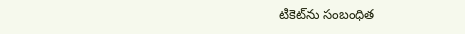టికెట్‌ను సంబంధిత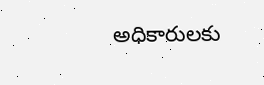అధికారులకు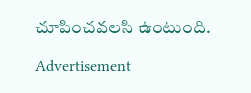చూపించవలసి ఉంటుంది.

Advertisement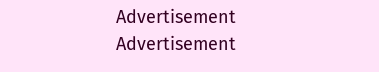Advertisement
Advertisement